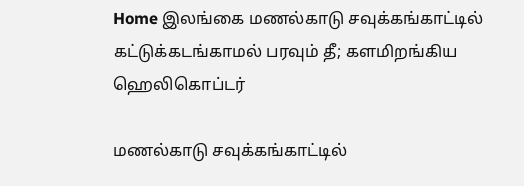Home இலங்கை மணல்காடு சவுக்கங்காட்டில் கட்டுக்கடங்காமல் பரவும் தீ; களமிறங்கிய ஹெலிகொப்டர்

மணல்காடு சவுக்கங்காட்டில்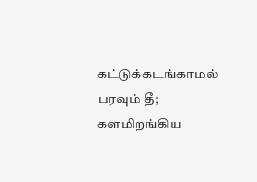கட்டுக்கடங்காமல் பரவும் தீ; களமிறங்கிய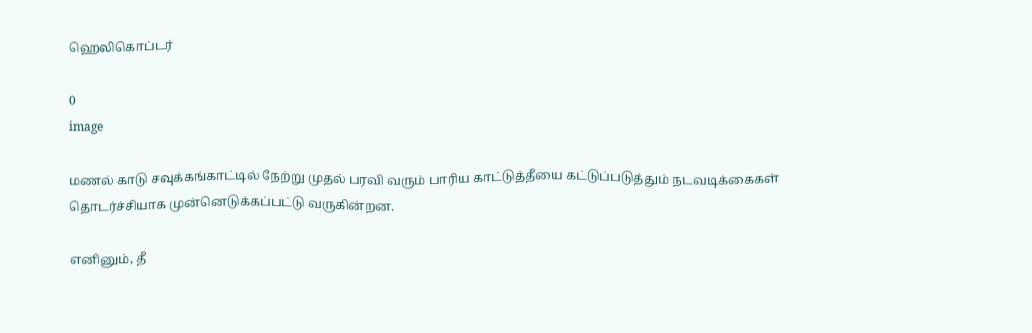ஹெலிகொப்டர்

0
image

மணல் காடு சவுக்கங்காட்டில் நேற்று முதல் பரவி வரும் பாரிய காட்டுத்தீயை கட்டுப்படுத்தும் நடவடிக்கைகள் தொடர்ச்சியாக முன்னெடுக்கப்பட்டு வருகின்றன.

எனினும், தீ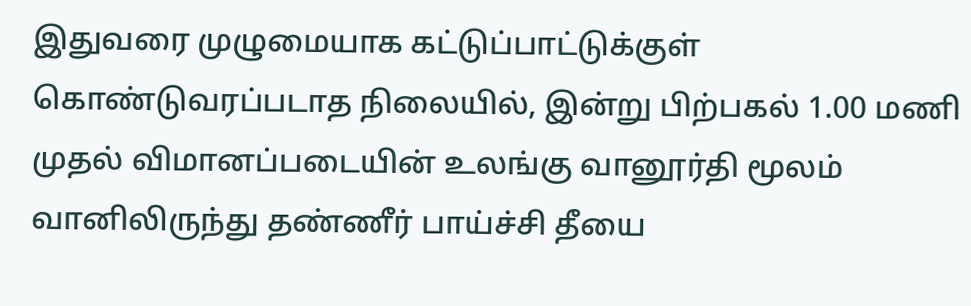இதுவரை முழுமையாக கட்டுப்பாட்டுக்குள் கொண்டுவரப்படாத நிலையில், இன்று பிற்பகல் 1.00 மணி முதல் விமானப்படையின் உலங்கு வானூர்தி மூலம் வானிலிருந்து தண்ணீர் பாய்ச்சி தீயை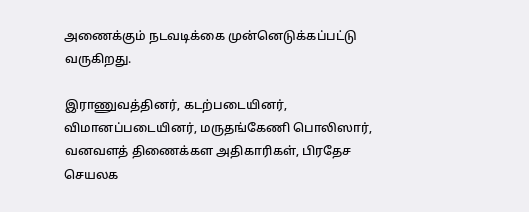அணைக்கும் நடவடிக்கை முன்னெடுக்கப்பட்டு வருகிறது.

இராணுவத்தினர், கடற்படையினர், விமானப்படையினர், மருதங்கேணி பொலிஸார், வனவளத் திணைக்கள அதிகாரிகள், பிரதேச செயலக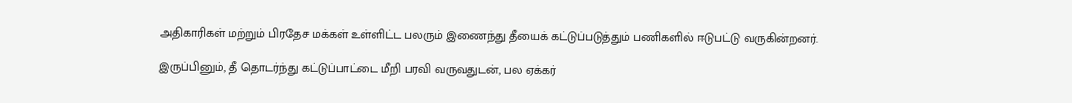அதிகாரிகள் மற்றும் பிரதேச மக்கள் உள்ளிட்ட பலரும் இணைந்து தீயைக் கட்டுப்படுத்தும் பணிகளில் ஈடுபட்டு வருகின்றனர்.

இருப்பினும், தீ தொடர்ந்து கட்டுப்பாட்டை மீறி பரவி வருவதுடன், பல ஏக்கர்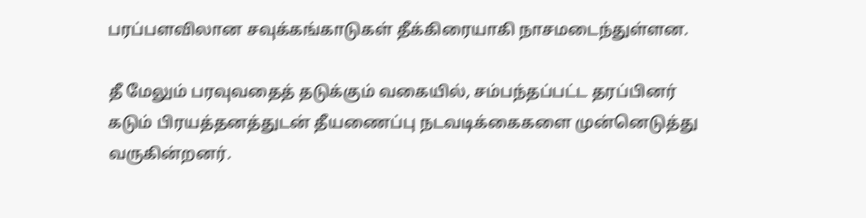பரப்பளவிலான சவுக்கங்காடுகள் தீக்கிரையாகி நாசமடைந்துள்ளன.

தீ மேலும் பரவுவதைத் தடுக்கும் வகையில், சம்பந்தப்பட்ட தரப்பினர் கடும் பிரயத்தனத்துடன் தீயணைப்பு நடவடிக்கைகளை முன்னெடுத்து வருகின்றனர்.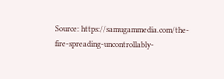Source: https://samugammedia.com/the-fire-spreading-uncontrollably-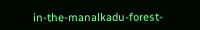in-the-manalkadu-forest-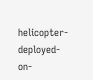helicopter-deployed-on-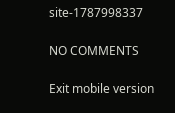site-1787998337

NO COMMENTS

Exit mobile version